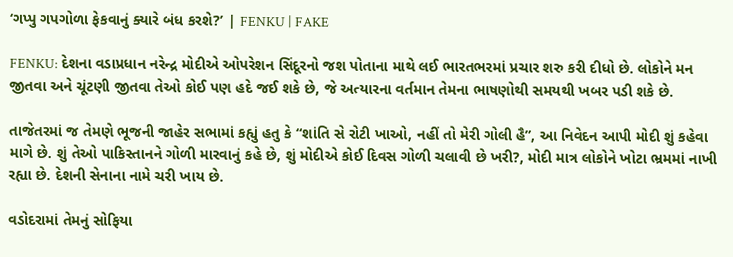‘ગપ્પુ ગપગોળા ફેકવાનું ક્યારે બંધ કરશે?’ | FENKU | FAKE

FENKU: દેશના વડાપ્રધાન નરેન્દ્ર મોદીએ ઓપરેશન સિંદૂરનો જશ પોતાના માથે લઈ ભારતભરમાં પ્રચાર શરુ કરી દીધો છે. લોકોને મન જીતવા અને ચૂંટણી જીતવા તેઓ કોઈ પણ હદે જઈ શકે છે, જે અત્યારના વર્તમાન તેમના ભાષણોથી સમયથી ખબર પડી શકે છે.

તાજેતરમાં જ તેમણે ભૂજની જાહેર સભામાં કહ્યું હતુ કે “શાંતિ સે રોટી ખાઓ, નહીં તો મેરી ગોલી હૈ”, આ નિવેદન આપી મોદી શું કહેવા માગે છે. શું તેઓ પાકિસ્તાનને ગોળી મારવાનું કહે છે, શું મોદીએ કોઈ દિવસ ગોળી ચલાવી છે ખરી?, મોદી માત્ર લોકોને ખોટા ભ્રમમાં નાખી રહ્યા છે. દેશની સેનાના નામે ચરી ખાય છે.

વડોદરામાં તેમનું સોફિયા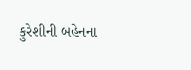કુરેશીની બહેનના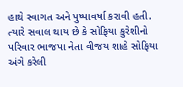હાથે સ્વાગત અને પુષ્પાવર્ષા કરાવી હતી. ત્યારે સવાલ થાય છે કે સોફિયા કુરેશીનો પરિવાર ભાજપા નેતા વીજય શાહે સોફિયા અંગે કરેલી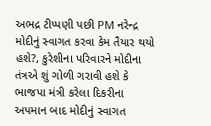અભદ્ર ટીપ્પણી પછી PM નરેન્દ્ર મોદીનું સ્વાગત કરવા કેમ તૈયાર થયો હશે?, કુરેશીના પરિવારને મોદીના તંત્રએ શું ગોળી ગરાવી હશે કે ભાજપા મંત્રી કરેલા દિકરીના અપમાન બાદ મોદીનું સ્વાગત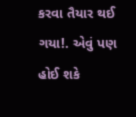કરવા તૈયાર થઈ ગયા!. એવું પણ હોઈ શકે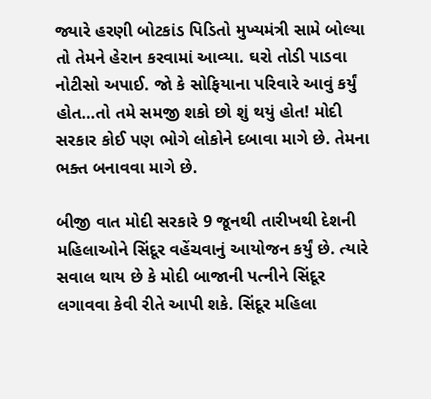જ્યારે હરણી બોટકાંડ પિડિતો મુખ્યમંત્રી સામે બોલ્યા તો તેમને હેરાન કરવામાં આવ્યા. ઘરો તોડી પાડવા નોટીસો અપાઈ. જો કે સોફિયાના પરિવારે આવું કર્યું હોત…તો તમે સમજી શકો છો શું થયું હોત! મોદી સરકાર કોઈ પણ ભોગે લોકોને દબાવા માગે છે. તેમના ભક્ત બનાવવા માગે છે.

બીજી વાત મોદી સરકારે 9 જૂનથી તારીખથી દેશની મહિલાઓને સિંદૂર વહેંચવાનું આયોજન કર્યું છે. ત્યારે સવાલ થાય છે કે મોદી બાજાની પત્નીને સિંદૂર લગાવવા કેવી રીતે આપી શકે. સિંદૂર મહિલા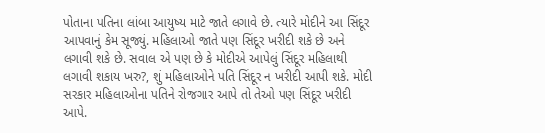પોતાના પતિના લાંબા આયુષ્ય માટે જાતે લગાવે છે. ત્યારે મોદીને આ સિંદૂર આપવાનું કેમ સૂજ્યું. મહિલાઓ જાતે પણ સિંદૂર ખરીદી શકે છે અને લગાવી શકે છે. સવાલ એ પણ છે કે મોદીએ આપેલું સિંદૂર મહિલાથી લગાવી શકાય ખરુ?, શું મહિલાઓને પતિ સિંદૂર ન ખરીદી આપી શકે. મોદી સરકાર મહિલાઓના પતિને રોજગાર આપે તો તેઓ પણ સિંદૂર ખરીદી આપે.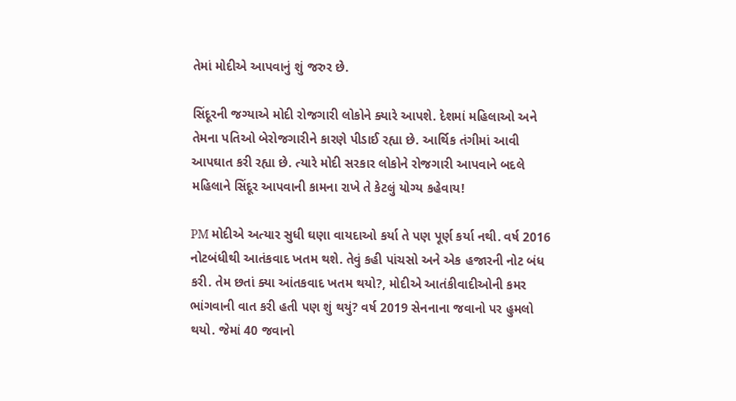તેમાં મોદીએ આપવાનું શું જરુર છે.

સિંદૂરની જગ્યાએ મોદી રોજગારી લોકોને ક્યારે આપશે. દેશમાં મહિલાઓ અને તેમના પતિઓ બેરોજગારીને કારણે પીડાઈ રહ્યા છે. આર્થિક તંગીમાં આવી આપઘાત કરી રહ્યા છે. ત્યારે મોદી સરકાર લોકોને રોજગારી આપવાને બદલે મહિલાને સિંદૂર આપવાની કામના રાખે તે કેટલું યોગ્ય કહેવાય!

PM મોદીએ અત્યાર સુધી ઘણા વાયદાઓ કર્યા તે પણ પૂર્ણ કર્યા નથી. વર્ષ 2016 નોટબંધીથી આતંકવાદ ખતમ થશે. તેવું કહી પાંચસો અને એક હજારની નોટ બંધ કરી. તેમ છતાં ક્યા આંતકવાદ ખતમ થયો?, મોદીએ આતંકીવાદીઓની કમર ભાંગવાની વાત કરી હતી પણ શું થયું? વર્ષ 2019 સેનનાના જવાનો પર હુમલો થયો. જેમાં 40 જવાનો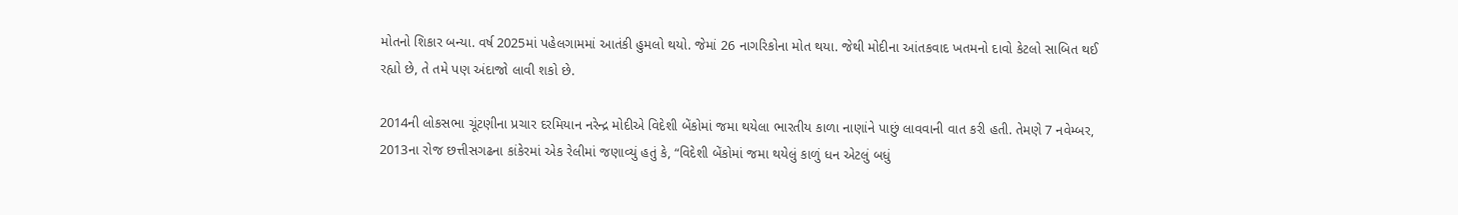મોતનો શિકાર બન્યા. વર્ષ 2025માં પહેલગામમાં આતંકી હુમલો થયો. જેમાં 26 નાગરિકોના મોત થયા. જેથી મોદીના આંતકવાદ ખતમનો દાવો કેટલો સાબિત થઈ રહ્યો છે, તે તમે પણ અંદાજો લાવી શકો છે.

2014ની લોકસભા ચૂંટણીના પ્રચાર દરમિયાન નરેન્દ્ર મોદીએ વિદેશી બેંકોમાં જમા થયેલા ભારતીય કાળા નાણાંને પાછું લાવવાની વાત કરી હતી. તેમણે 7 નવેમ્બર, 2013ના રોજ છત્તીસગઢના કાંકેરમાં એક રેલીમાં જણાવ્યું હતું કે, “વિદેશી બેંકોમાં જમા થયેલું કાળું ધન એટલું બધું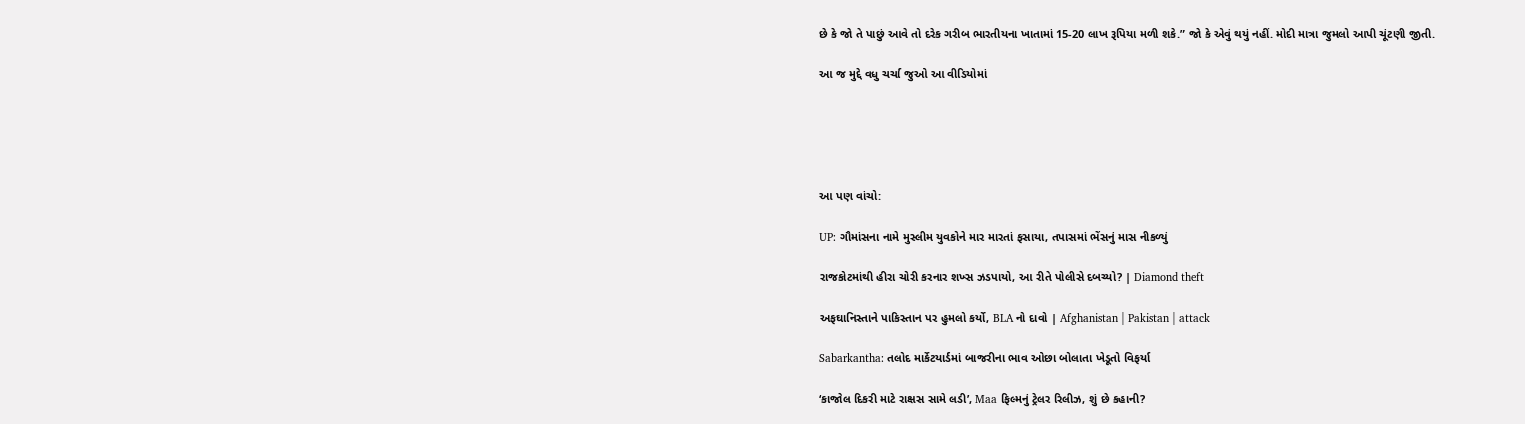છે કે જો તે પાછું આવે તો દરેક ગરીબ ભારતીયના ખાતામાં 15-20 લાખ રૂપિયા મળી શકે.” જો કે એવું થયું નહીં. મોદી માત્રા જુમલો આપી ચૂંટણી જીતી.

આ જ મુદ્દે વધુ ચર્ચા જુઓ આ વીડિયોમાં





આ પણ વાંચો:

UP: ગૌમાંસના નામે મુસ્લીમ યુવકોને માર મારતાં ફસાયા, તપાસમાં ભેંસનું માસ નીકળ્યું

રાજકોટમાંથી હીરા ચોરી કરનાર શખ્સ ઝડપાયો, આ રીતે પોલીસે દબચ્યો? | Diamond theft

અફઘાનિસ્તાને પાકિસ્તાન પર હુમલો કર્યો, BLA નો દાવો | Afghanistan | Pakistan | attack

Sabarkantha: તલોદ માર્કેટયાર્ડમાં બાજરીના ભાવ ઓછા બોલાતા ખેડૂતો વિફર્યા

‘કાજોલ દિકરી માટે રાક્ષસ સામે લડી’, Maa ફિલ્મનું ટ્રેલર રિલીઝ, શું છે કહાની?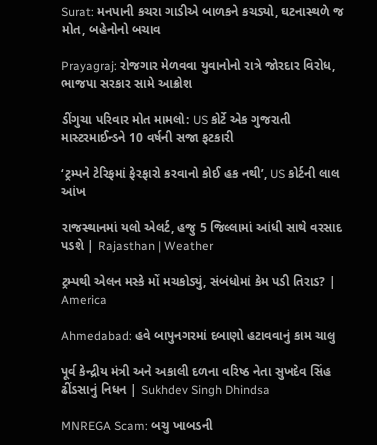Surat: મનપાની કચરા ગાડીએ બાળકને કચડ્યો, ઘટનાસ્થળે જ મોત, બહેનોનો બચાવ

Prayagraj: રોજગાર મેળવવા યુવાનોનો રાત્રે જોરદાર વિરોધ, ભાજપા સરકાર સામે આક્રોશ

ડીંગુચા પરિવાર મોત મામલો: US કોર્ટે એક ગુજરાતી માસ્ટરમાઈન્ડને 10 વર્ષની સજા ફટકારી

‘ટ્રમ્પને ટેરિફમાં ફેરફારો કરવાનો કોઈ હક નથી’, US કોર્ટની લાલ આંખ

રાજસ્થાનમાં યલો એલર્ટ, હજુ 5 જિલ્લામાં આંધી સાથે વરસાદ પડશે | Rajasthan | Weather

ટ્રમ્પથી એલન મસ્કે મોં મચકોડ્યું, સંબંધોમાં કેમ પડી તિરાડ? | America

Ahmedabad: હવે બાપુનગરમાં દબાણો હટાવવાનું કામ ચાલુ

પૂર્વ કેન્દ્રીય મંત્રી અને અકાલી દળના વરિષ્ઠ નેતા સુખદેવ સિંહ ઢીંડસાનું નિધન | Sukhdev Singh Dhindsa

MNREGA Scam: બચુ ખાબડની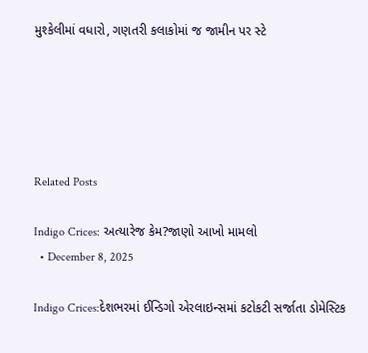મુશ્કેલીમાં વધારો, ગણતરી કલાકોમાં જ જામીન પર સ્ટે





Related Posts

Indigo Crices: અત્યારેજ કેમ?જાણો આખો મામલો
  • December 8, 2025

Indigo Crices:દેશભરમાં ઈન્ડિગો એરલાઇન્સમાં કટોકટી સર્જાતા ડોમેસ્ટિક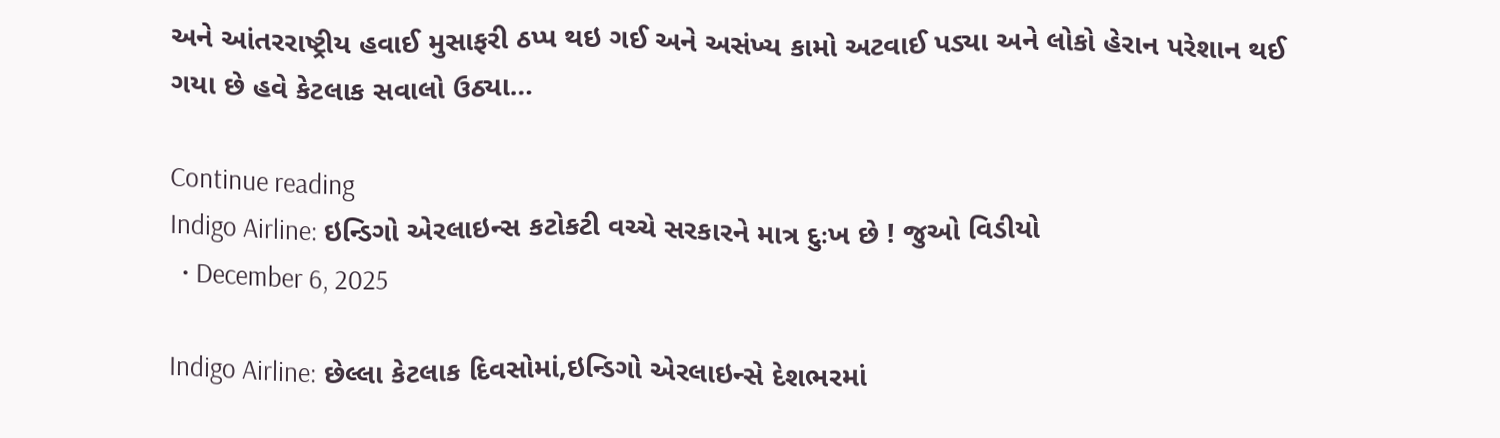અને આંતરરાષ્ટ્રીય હવાઈ મુસાફરી ઠપ્પ થઇ ગઈ અને અસંખ્ય કામો અટવાઈ પડ્યા અને લોકો હેરાન પરેશાન થઈ ગયા છે હવે કેટલાક સવાલો ઉઠ્યા…

Continue reading
Indigo Airline: ઇન્ડિગો એરલાઇન્સ કટોકટી વચ્ચે સરકારને માત્ર દુઃખ છે ! જુઓ વિડીયો
  • December 6, 2025

Indigo Airline: છેલ્લા કેટલાક દિવસોમાં,ઇન્ડિગો એરલાઇન્સે દેશભરમાં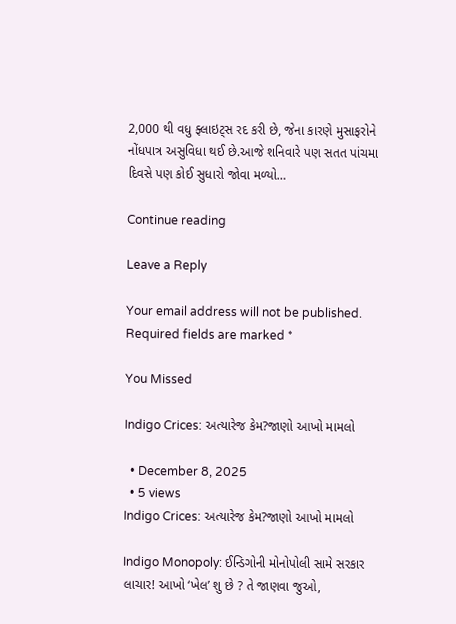2,000 થી વધુ ફ્લાઇટ્સ રદ કરી છે, જેના કારણે મુસાફરોને નોંધપાત્ર અસુવિધા થઈ છે.આજે શનિવારે પણ સતત પાંચમા દિવસે પણ કોઈ સુધારો જોવા મળ્યો…

Continue reading

Leave a Reply

Your email address will not be published. Required fields are marked *

You Missed

Indigo Crices: અત્યારેજ કેમ?જાણો આખો મામલો

  • December 8, 2025
  • 5 views
Indigo Crices: અત્યારેજ કેમ?જાણો આખો મામલો

Indigo Monopoly: ઈન્ડિગોની મોનોપોલી સામે સરકાર લાચાર! આખો ‘ખેલ’ શુ છે ? તે જાણવા જુઓ,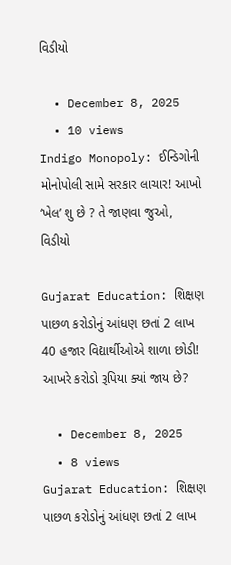વિડીયો

  • December 8, 2025
  • 10 views
Indigo Monopoly: ઈન્ડિગોની મોનોપોલી સામે સરકાર લાચાર! આખો ‘ખેલ’ શુ છે ? તે જાણવા જુઓ, વિડીયો

Gujarat Education: શિક્ષણ પાછળ કરોડોનું આંધણ છતાં 2 લાખ 40 હજાર વિદ્યાર્થીઓએ શાળા છોડી! આખરે કરોડો રૂપિયા ક્યાં જાય છે?

  • December 8, 2025
  • 8 views
Gujarat Education: શિક્ષણ પાછળ કરોડોનું આંધણ છતાં 2 લાખ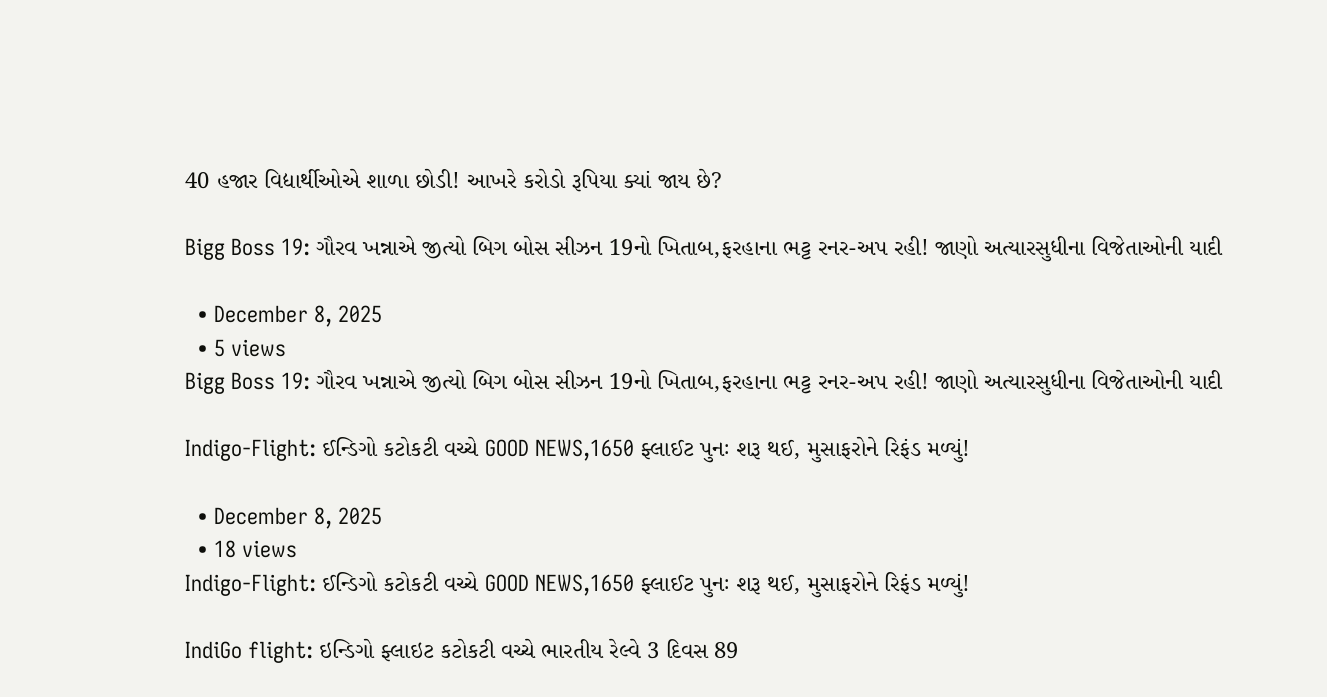40 હજાર વિદ્યાર્થીઓએ શાળા છોડી! આખરે કરોડો રૂપિયા ક્યાં જાય છે?

Bigg Boss 19: ગૌરવ ખન્નાએ જીત્યો બિગ બોસ સીઝન 19નો ખિતાબ,ફરહાના ભટ્ટ રનર-અપ રહી! જાણો અત્યારસુધીના વિજેતાઓની યાદી

  • December 8, 2025
  • 5 views
Bigg Boss 19: ગૌરવ ખન્નાએ જીત્યો બિગ બોસ સીઝન 19નો ખિતાબ,ફરહાના ભટ્ટ રનર-અપ રહી! જાણો અત્યારસુધીના વિજેતાઓની યાદી

Indigo-Flight: ઈન્ડિગો કટોકટી વચ્ચે GOOD NEWS,1650 ફ્લાઈટ પુનઃ શરૂ થઈ, મુસાફરોને રિફંડ મળ્યું!

  • December 8, 2025
  • 18 views
Indigo-Flight: ઈન્ડિગો કટોકટી વચ્ચે GOOD NEWS,1650 ફ્લાઈટ પુનઃ શરૂ થઈ, મુસાફરોને રિફંડ મળ્યું!

IndiGo flight: ઇન્ડિગો ફ્લાઇટ કટોકટી વચ્ચે ભારતીય રેલ્વે 3 દિવસ 89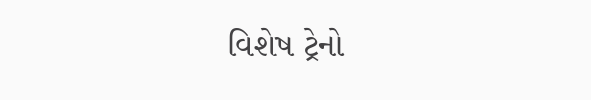વિશેષ ટ્રેનો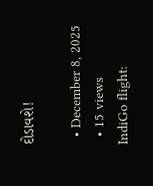દોડાવશે!

  • December 8, 2025
  • 15 views
IndiGo flight: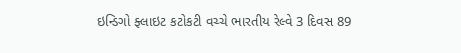ઇન્ડિગો ફ્લાઇટ કટોકટી વચ્ચે ભારતીય રેલ્વે 3 દિવસ 89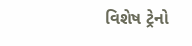વિશેષ ટ્રેનો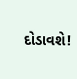દોડાવશે!